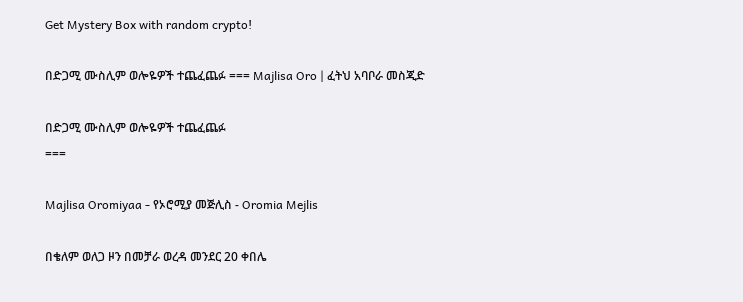Get Mystery Box with random crypto!

በድጋሚ ሙስሊም ወሎዬዎች ተጨፈጨፉ === Majlisa Oro | ፈትህ አባቦራ መስጂድ

በድጋሚ ሙስሊም ወሎዬዎች ተጨፈጨፉ
===

Majlisa Oromiyaa - የኦሮሚያ መጅሊስ - Oromia Mejlis

በቄለም ወለጋ ዞን በመቻራ ወረዳ መንደር 20 ቀበሌ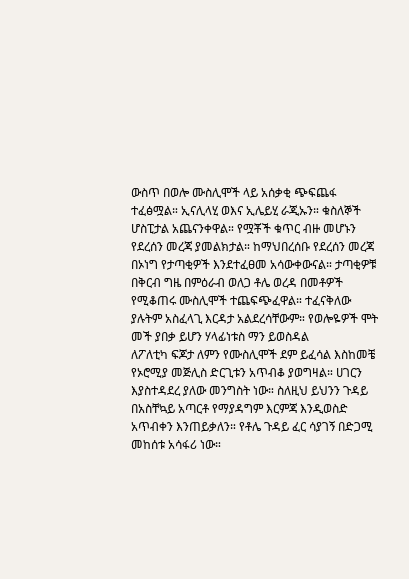ውስጥ በወሎ ሙስሊሞች ላይ አሰቃቂ ጭፍጨፋ ተፈፅሟል። ኢናሊላሂ ወእና ኢሌይሂ ራጂኡን። ቁስለኞች ሆስፒታል አጨናንቀዋል። የሟቾች ቁጥር ብዙ መሆኑን የደረሰን መረጃ ያመልክታል። ከማህበረሰቡ የደረሰን መረጃ በኦነግ የታጣቂዎች እንደተፈፀመ አሳውቀውናል። ታጣቂዎቹ በቅርብ ግዜ በምዕራብ ወለጋ ቶሌ ወረዳ በመቶዎች የሚቆጠሩ ሙስሊሞች ተጨፍጭፈዋል። ተፈናቅለው ያሉትም አስፈላጊ እርዳታ አልደረሳቸውም። የወሎዬዎች ሞት መች ያበቃ ይሆን ሃላፊነቱስ ማን ይወስዳል
ለፖለቲካ ፍጆታ ለምን የሙስሊሞች ደም ይፈሳል እስከመቼ
የኦሮሚያ መጅሊስ ድርጊቱን አጥብቆ ያወግዛል። ሀገርን እያስተዳደረ ያለው መንግስት ነው። ስለዚህ ይህንን ጉዳይ በአስቸኳይ አጣርቶ የማያዳግም እርምጃ እንዲወስድ አጥብቀን እንጠይቃለን። የቶሌ ጉዳይ ፈር ሳያገኝ በድጋሚ መከሰቱ አሳፋሪ ነው።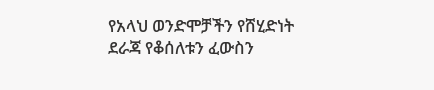የአላህ ወንድሞቻችን የሸሂድነት ደራጃ የቆሰለቱን ፈውስን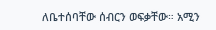ለቤተሰባቸው ሰብርን ወፍቃቸው። አሚን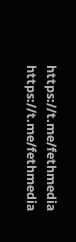https://t.me/fethmedia
https://t.me/fethmedia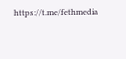https://t.me/fethmedia